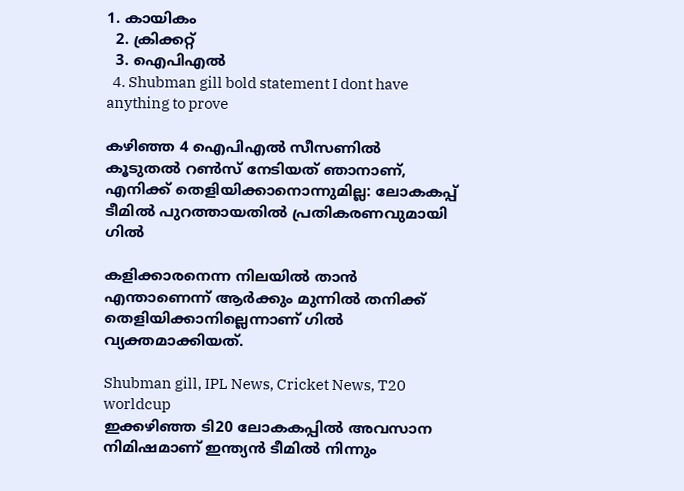1. കായികം
  2. ക്രിക്കറ്റ്‌
  3. ഐപിഎല്‍
  4. Shubman gill bold statement I dont have anything to prove

കഴിഞ്ഞ 4 ഐപിഎൽ സീസണിൽ കൂടുതൽ റൺസ് നേടിയത് ഞാനാണ്, എനിക്ക് തെളിയിക്കാനൊന്നുമില്ല: ലോകകപ്പ് ടീമിൽ പുറത്തായതിൽ പ്രതികരണവുമായി ഗിൽ

കളിക്കാരനെന്ന നിലയില്‍ താന്‍ എന്താണെന്ന് ആര്‍ക്കും മുന്നില്‍ തനിക്ക് തെളിയിക്കാനില്ലെന്നാണ് ഗില്‍ വ്യക്തമാക്കിയത്.

Shubman gill, IPL News, Cricket News, T20 worldcup
ഇക്കഴിഞ്ഞ ടി20 ലോകകപ്പില്‍ അവസാന നിമിഷമാണ് ഇന്ത്യന്‍ ടീമില്‍ നിന്നും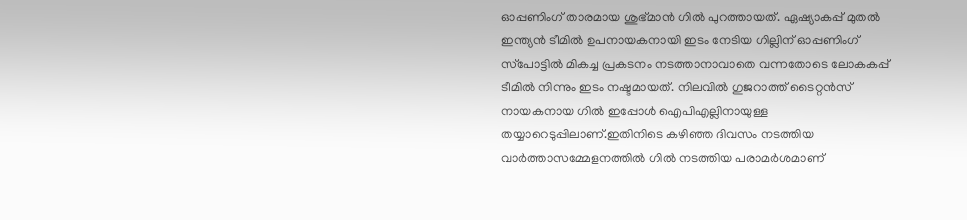ഓപ്പണിംഗ് താരമായ ശുഭ്മാന്‍ ഗില്‍ പുറത്തായത്. ഏഷ്യാകപ്പ് മുതല്‍ ഇന്ത്യന്‍ ടീമില്‍ ഉപനായകനായി ഇടം നേടിയ ഗില്ലിന് ഓപ്പണിംഗ് സ്‌പോട്ടില്‍ മികച്ച പ്രകടനം നടത്താനാവാതെ വന്നതോടെ ലോകകപ്പ് ടീമില്‍ നിന്നും ഇടം നഷ്ടമായത്. നിലവില്‍ ഗുജറാത്ത് ടൈറ്റന്‍സ് നായകനായ ഗില്‍ ഇപ്പോള്‍ ഐപിഎല്ലിനായുള്ള തയ്യാറെടുപ്പിലാണ്.ഇതിനിടെ കഴിഞ്ഞ ദിവസം നടത്തിയ വാര്‍ത്താസമ്മേളനത്തില്‍ ഗില്‍ നടത്തിയ പരാമര്‍ശമാണ്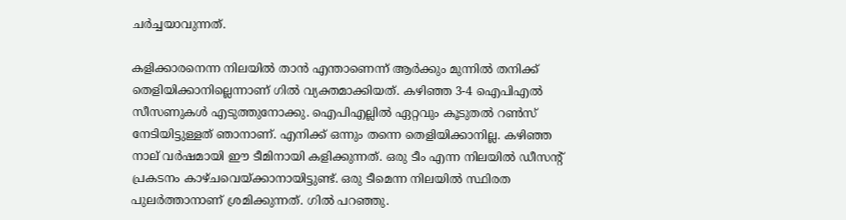ചര്‍ച്ചയാവുന്നത്.

കളിക്കാരനെന്ന നിലയില്‍ താന്‍ എന്താണെന്ന് ആര്‍ക്കും മുന്നില്‍ തനിക്ക് തെളിയിക്കാനില്ലെന്നാണ് ഗില്‍ വ്യക്തമാക്കിയത്. കഴിഞ്ഞ 3-4 ഐപിഎല്‍ സീസണുകള്‍ എടുത്തുനോക്കു. ഐപിഎല്ലില്‍ ഏറ്റവും കൂടുതല്‍ റണ്‍സ് നേടിയിട്ടുള്ളത് ഞാനാണ്. എനിക്ക് ഒന്നും തന്നെ തെളിയിക്കാനില്ല. കഴിഞ്ഞ നാല് വര്‍ഷമായി ഈ ടീമിനായി കളിക്കുന്നത്. ഒരു ടീം എന്ന നിലയില്‍ ഡീസന്റ് പ്രകടനം കാഴ്ചവെയ്ക്കാനായിട്ടുണ്ട്. ഒരു ടീമെന്ന നിലയില്‍ സ്ഥിരത പുലര്‍ത്താനാണ് ശ്രമിക്കുന്നത്. ഗില്‍ പറഞ്ഞു.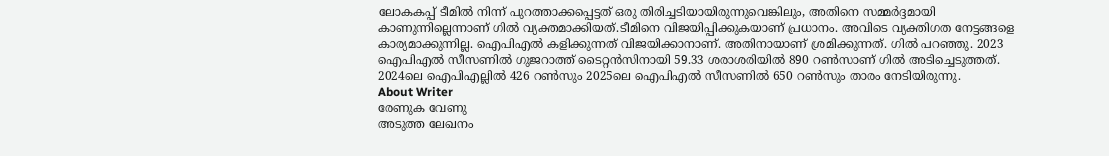ലോകകപ്പ് ടീമില്‍ നിന്ന് പുറത്താക്കപ്പെട്ടത് ഒരു തിരിച്ചടിയായിരുന്നുവെങ്കിലും, അതിനെ സമ്മര്‍ദ്ദമായി കാണുന്നില്ലെന്നാണ് ഗില്‍ വ്യക്തമാക്കിയത്.ടീമിനെ വിജയിപ്പിക്കുകയാണ് പ്രധാനം. അവിടെ വ്യക്തിഗത നേട്ടങ്ങളെ കാര്യമാക്കുന്നില്ല. ഐപിഎല്‍ കളിക്കുന്നത് വിജയിക്കാനാണ്. അതിനായാണ് ശ്രമിക്കുന്നത്. ഗില്‍ പറഞ്ഞു. 2023 ഐപിഎല്‍ സീസണില്‍ ഗുജറാത്ത് ടൈറ്റന്‍സിനായി 59.33 ശരാശരിയില്‍ 890 റണ്‍സാണ് ഗില്‍ അടിച്ചെടുത്തത്. 2024ലെ ഐപിഎല്ലില്‍ 426 റണ്‍സും 2025ലെ ഐപിഎല്‍ സീസണില്‍ 650 റണ്‍സും താരം നേടിയിരുന്നു.
About Writer
രേണുക വേണു
അടുത്ത ലേഖനം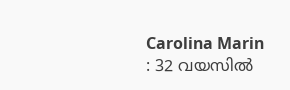Carolina Marin : 32 വയസിൽ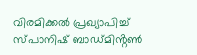വിരമിക്കൽ പ്രഖ്യാപിച്ച് സ്പാനിഷ് ബാഡ്മിൻ്റൺ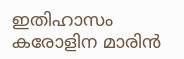ഇതിഹാസം കരോളിന മാരിൻ